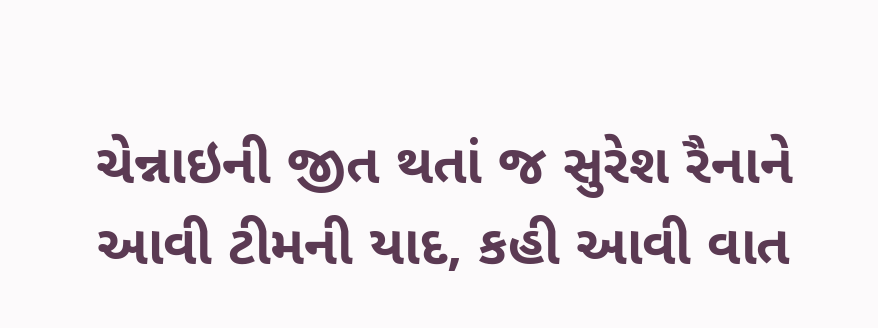ચેન્નાઇની જીત થતાં જ સુરેશ રૈનાને આવી ટીમની યાદ, કહી આવી વાત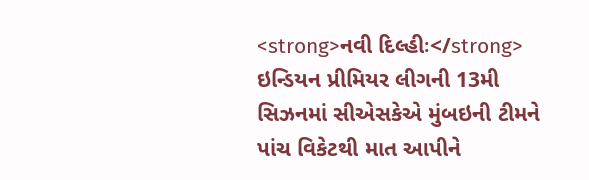<strong>નવી દિલ્હીઃ</strong> ઇન્ડિયન પ્રીમિયર લીગની 13મી સિઝનમાં સીએસકેએ મુંબઇની ટીમને પાંચ વિકેટથી માત આપીને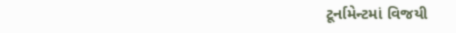ટૂર્નામેન્ટમાં વિજયી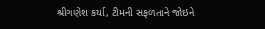શ્રીગણેશ કર્યા, ટીમની સફળતાને જોઇને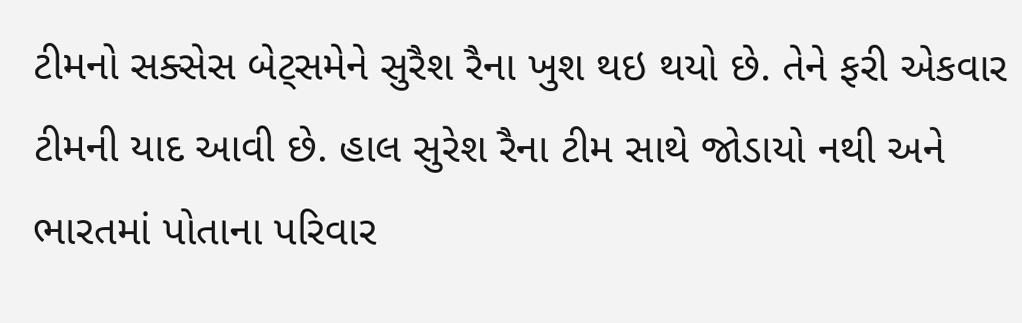ટીમનો સક્સેસ બેટ્સમેને સુરૈશ રૈના ખુશ થઇ થયો છે. તેને ફરી એકવાર ટીમની યાદ આવી છે. હાલ સુરેશ રૈના ટીમ સાથે જોડાયો નથી અને ભારતમાં પોતાના પરિવાર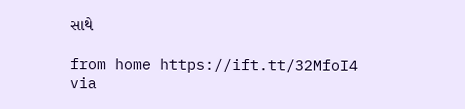સાથે

from home https://ift.tt/32MfoI4
via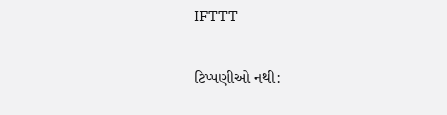IFTTT

ટિપ્પણીઓ નથી: